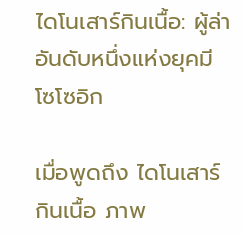ไดโนเสาร์กินเนื้อ: ผู้ล่าอันดับหนึ่งแห่งยุคมีโซโซอิก

เมื่อพูดถึง ไดโนเสาร์กินเนื้อ ภาพ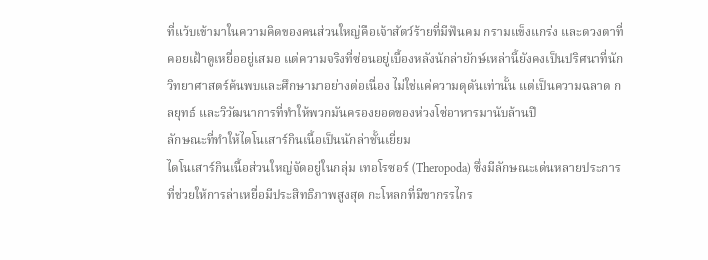ที่แว้บเข้ามาในความคิดของคนส่วนใหญ่คือเจ้าสัตว์ร้ายที่มีฟันคม กรามแข็งแกร่ง และดวงตาที่คอยเฝ้าดูเหยื่ออยู่เสมอ แต่ความจริงที่ซ่อนอยู่เบื้องหลังนักล่ายักษ์เหล่านี้ยังคงเป็นปริศนาที่นักวิทยาศาสตร์ค้นพบและศึกษามาอย่างต่อเนื่อง ไม่ใช่แค่ความดุดันเท่านั้น แต่เป็นความฉลาด กลยุทธ์ และวิวัฒนาการที่ทำให้พวกมันครองยอดของห่วงโซ่อาหารมานับล้านปี
ลักษณะที่ทำให้ไดโนเสาร์กินเนื้อเป็นนักล่าชั้นเยี่ยม
ไดโนเสาร์กินเนื้อส่วนใหญ่จัดอยู่ในกลุ่ม เทอโรซอร์ (Theropoda) ซึ่งมีลักษณะเด่นหลายประการที่ช่วยให้การล่าเหยื่อมีประสิทธิภาพสูงสุด กะโหลกที่มีขากรรไกร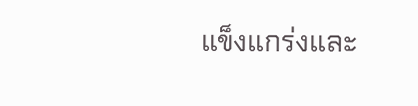แข็งแกร่งและ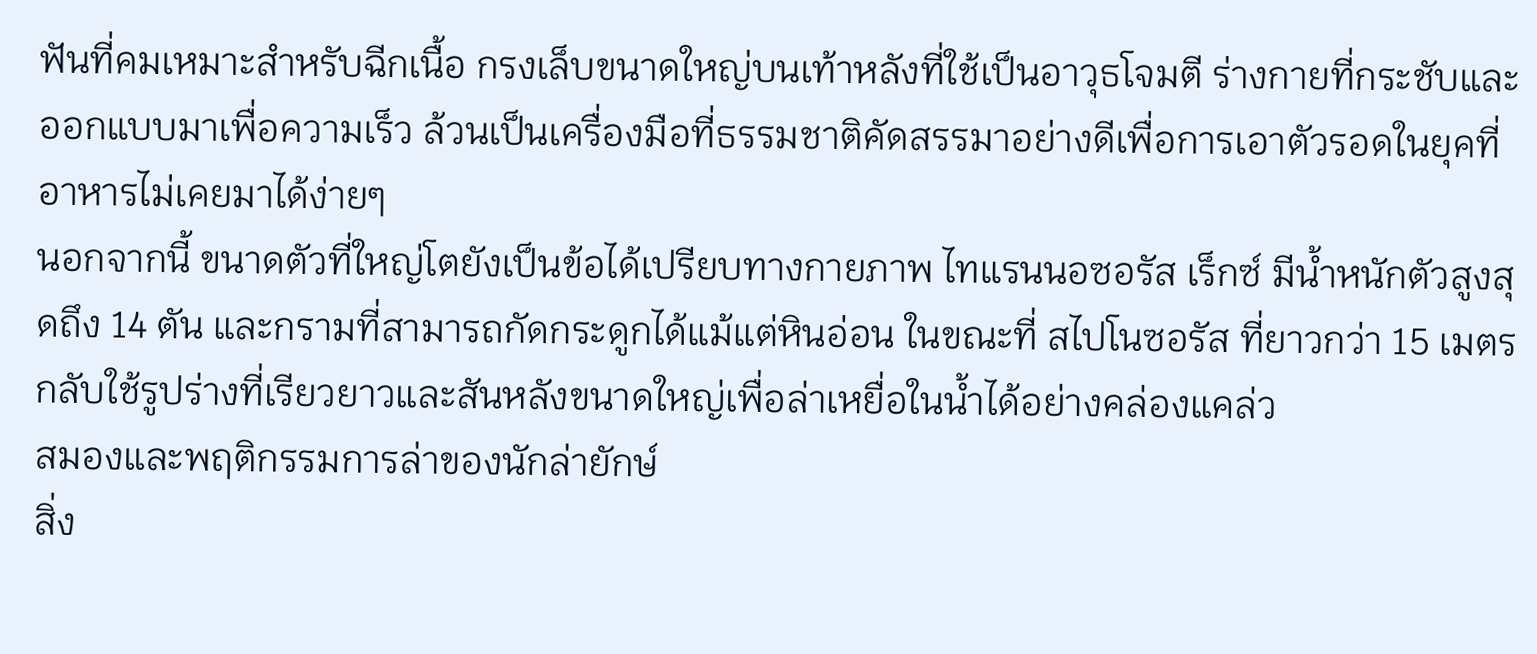ฟันที่คมเหมาะสำหรับฉีกเนื้อ กรงเล็บขนาดใหญ่บนเท้าหลังที่ใช้เป็นอาวุธโจมตี ร่างกายที่กระชับและออกแบบมาเพื่อความเร็ว ล้วนเป็นเครื่องมือที่ธรรมชาติคัดสรรมาอย่างดีเพื่อการเอาตัวรอดในยุคที่อาหารไม่เคยมาได้ง่ายๆ
นอกจากนี้ ขนาดตัวที่ใหญ่โตยังเป็นข้อได้เปรียบทางกายภาพ ไทแรนนอซอรัส เร็กซ์ มีน้ำหนักตัวสูงสุดถึง 14 ตัน และกรามที่สามารถกัดกระดูกได้แม้แต่หินอ่อน ในขณะที่ สไปโนซอรัส ที่ยาวกว่า 15 เมตร กลับใช้รูปร่างที่เรียวยาวและสันหลังขนาดใหญ่เพื่อล่าเหยื่อในน้ำได้อย่างคล่องแคล่ว
สมองและพฤติกรรมการล่าของนักล่ายักษ์
สิ่ง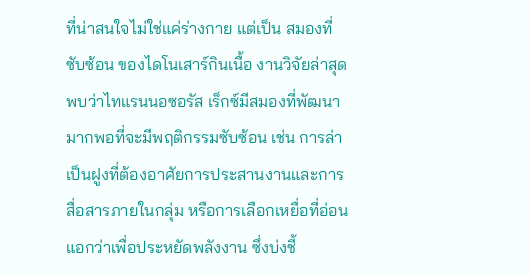ที่น่าสนใจไม่ใช่แค่ร่างกาย แต่เป็น สมองที่ซับซ้อน ของไดโนเสาร์กินเนื้อ งานวิจัยล่าสุดพบว่าไทแรนนอซอรัส เร็กซ์มีสมองที่พัฒนามากพอที่จะมีพฤติกรรมซับซ้อน เช่น การล่าเป็นฝูงที่ต้องอาศัยการประสานงานและการสื่อสารภายในกลุ่ม หรือการเลือกเหยื่อที่อ่อนแอกว่าเพื่อประหยัดพลังงาน ซึ่งบ่งชี้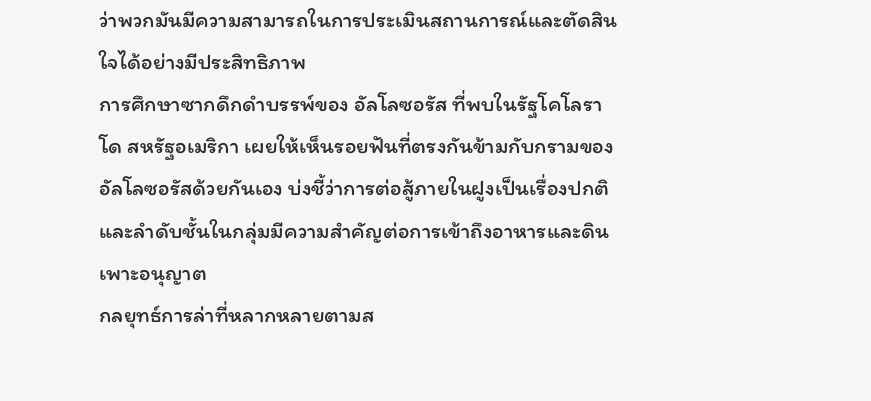ว่าพวกมันมีความสามารถในการประเมินสถานการณ์และตัดสินใจได้อย่างมีประสิทธิภาพ
การศึกษาซากดึกดำบรรพ์ของ อัลโลซอรัส ที่พบในรัฐโคโลราโด สหรัฐอเมริกา เผยให้เห็นรอยฟันที่ตรงกันข้ามกับกรามของอัลโลซอรัสด้วยกันเอง บ่งชี้ว่าการต่อสู้ภายในฝูงเป็นเรื่องปกติ และลำดับชั้นในกลุ่มมีความสำคัญต่อการเข้าถึงอาหารและดินเพาะอนุญาต
กลยุทธ์การล่าที่หลากหลายตามส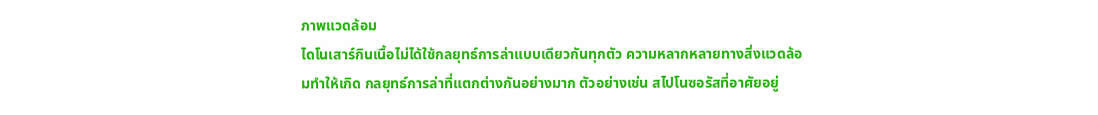ภาพแวดล้อม
ไดโนเสาร์กินเนื้อไม่ได้ใช้กลยุทธ์การล่าแบบเดียวกันทุกตัว ความหลากหลายทางสิ่งแวดล้อมทำให้เกิด กลยุทธ์การล่าที่แตกต่างกันอย่างมาก ตัวอย่างเช่น สไปโนซอรัสที่อาศัยอยู่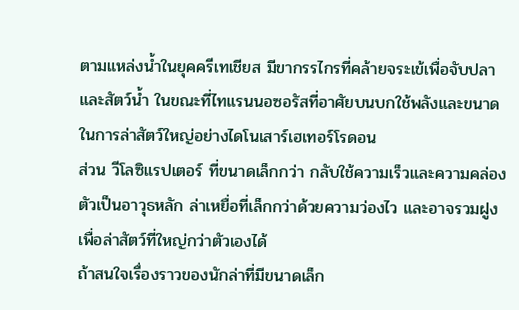ตามแหล่งน้ำในยุคครีเทเชียส มีขากรรไกรที่คล้ายจระเข้เพื่อจับปลาและสัตว์น้ำ ในขณะที่ไทแรนนอซอรัสที่อาศัยบนบกใช้พลังและขนาดในการล่าสัตว์ใหญ่อย่างไดโนเสาร์เฮเทอร์โรดอน
ส่วน วีโลซิแรปเตอร์ ที่ขนาดเล็กกว่า กลับใช้ความเร็วและความคล่องตัวเป็นอาวุธหลัก ล่าเหยื่อที่เล็กกว่าด้วยความว่องไว และอาจรวมฝูงเพื่อล่าสัตว์ที่ใหญ่กว่าตัวเองได้
ถ้าสนใจเรื่องราวของนักล่าที่มีขนาดเล็ก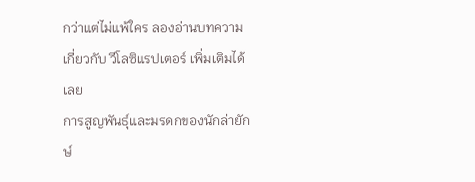กว่าแต่ไม่แพ้ใคร ลองอ่านบทความเกี่ยวกับ วีโลซิแรปเตอร์ เพิ่มเติมได้เลย
การสูญพันธุ์และมรดกของนักล่ายักษ์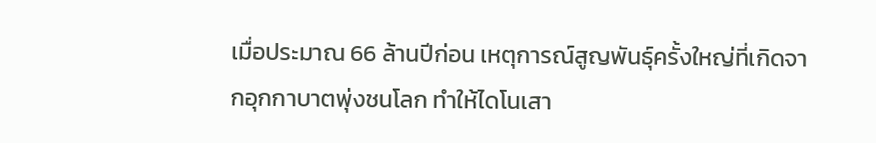เมื่อประมาณ 66 ล้านปีก่อน เหตุการณ์สูญพันธุ์ครั้งใหญ่ที่เกิดจากอุกกาบาตพุ่งชนโลก ทำให้ไดโนเสา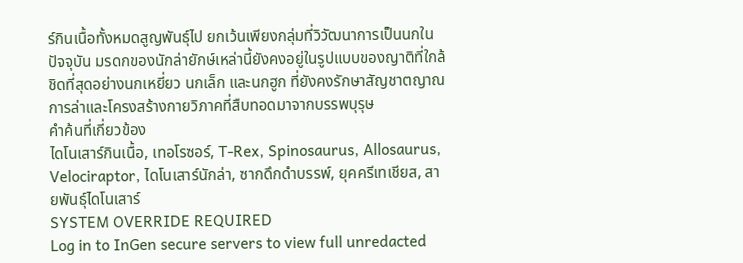ร์กินเนื้อทั้งหมดสูญพันธุ์ไป ยกเว้นเพียงกลุ่มที่วิวัฒนาการเป็นนกในปัจจุบัน มรดกของนักล่ายักษ์เหล่านี้ยังคงอยู่ในรูปแบบของญาติที่ใกล้ชิดที่สุดอย่างนกเหยี่ยว นกเล็ก และนกฮูก ที่ยังคงรักษาสัญชาตญาณการล่าและโครงสร้างกายวิภาคที่สืบทอดมาจากบรรพบุรุษ
คำค้นที่เกี่ยวข้อง
ไดโนเสาร์กินเนื้อ, เทอโรซอร์, T-Rex, Spinosaurus, Allosaurus, Velociraptor, ไดโนเสาร์นักล่า, ซากดึกดำบรรพ์, ยุคครีเทเชียส, สายพันธุ์ไดโนเสาร์
SYSTEM OVERRIDE REQUIRED
Log in to InGen secure servers to view full unredacted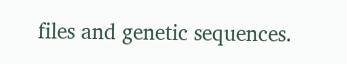files and genetic sequences.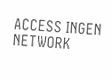ACCESS INGEN NETWORK